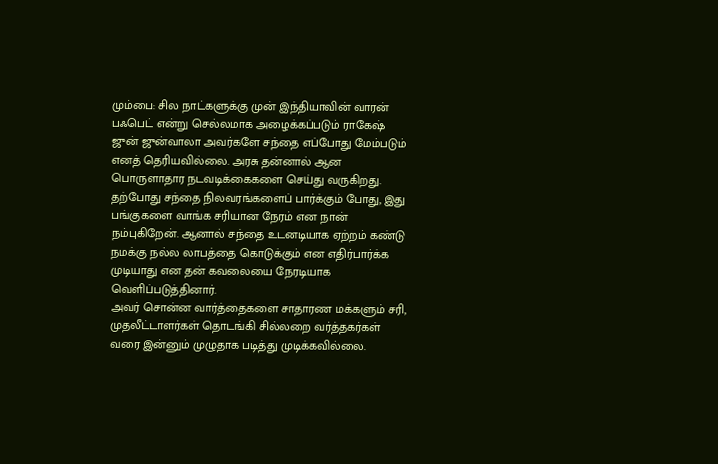மும்பை: சில நாட்களுக்கு முன் இந்தியாவின் வாரன் பஃபெட் என்று செல்லமாக அழைக்கப்படும் ராகேஷ் ஜுன் ஜுன்வாலா அவர்களே சந்தை எப்போது மேம்படும் எனத் தெரியவில்லை. அரசு தன்னால் ஆன பொருளாதார நடவடிக்கைகளை செய்து வருகிறது. தற்போது சந்தை நிலவரங்களைப் பார்க்கும் போது, இது பங்குகளை வாங்க சரியான நேரம் என நான் நம்புகிறேன். ஆனால் சந்தை உடனடியாக ஏற்றம் கண்டு நமக்கு நல்ல லாபத்தை கொடுக்கும் என எதிர்பார்க்க முடியாது என தன் கவலையை நேரடியாக வெளிப்படுத்தினார்.
அவர் சொன்ன வார்த்தைகளை சாதாரண மக்களும் சரி, முதலீட்டாளர்கள் தொடங்கி சில்லறை வர்த்தகர்கள் வரை இன்னும் முழுதாக படித்து முடிக்கவில்லை.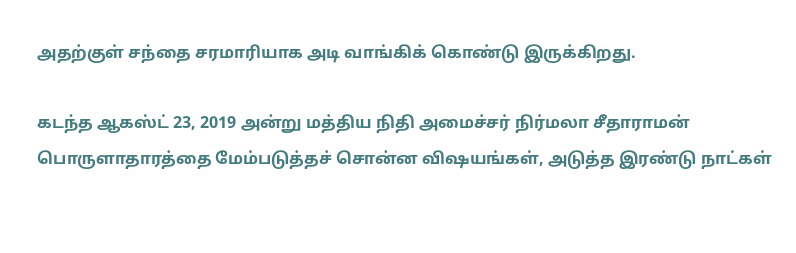அதற்குள் சந்தை சரமாரியாக அடி வாங்கிக் கொண்டு இருக்கிறது.

கடந்த ஆகஸ்ட் 23, 2019 அன்று மத்திய நிதி அமைச்சர் நிர்மலா சீதாராமன் பொருளாதாரத்தை மேம்படுத்தச் சொன்ன விஷயங்கள், அடுத்த இரண்டு நாட்கள்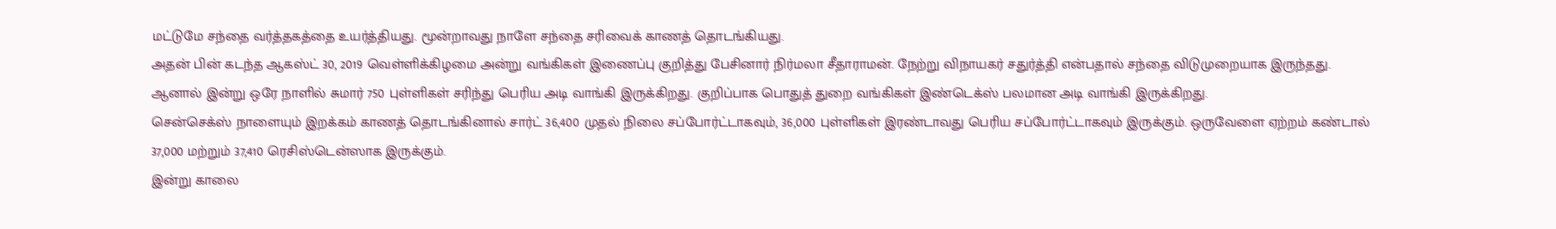மட்டுமே சந்தை வர்த்தகத்தை உயர்த்தியது. மூன்றாவது நாளே சந்தை சரிவைக் காணத் தொடங்கியது.
அதன் பின் கடந்த ஆகஸ்ட் 30, 2019 வெள்ளிக்கிழமை அன்று வங்கிகள் இணைப்பு குறித்து பேசினார் நிர்மலா சீதாராமன். நேற்று விநாயகர் சதுர்த்தி என்பதால் சந்தை விடுமுறையாக இருந்தது. ஆனால் இன்று ஒரே நாளில் சுமார் 750 புள்ளிகள் சரிந்து பெரிய அடி வாங்கி இருக்கிறது. குறிப்பாக பொதுத் துறை வங்கிகள் இண்டெக்ஸ் பலமான அடி வாங்கி இருக்கிறது.
சென்செக்ஸ் நாளையும் இறக்கம் காணத் தொடங்கினால் சார்ட் 36,400 முதல் நிலை சப்போர்ட்டாகவும், 36,000 புள்ளிகள் இரண்டாவது பெரிய சப்போர்ட்டாகவும் இருக்கும். ஒருவேளை ஏற்றம் கண்டால் 37,000 மற்றும் 37,410 ரெசிஸ்டென்ஸாக இருக்கும்.
இன்று காலை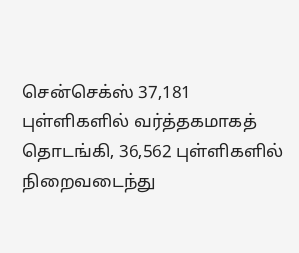சென்செக்ஸ் 37,181 புள்ளிகளில் வர்த்தகமாகத் தொடங்கி, 36,562 புள்ளிகளில் நிறைவடைந்து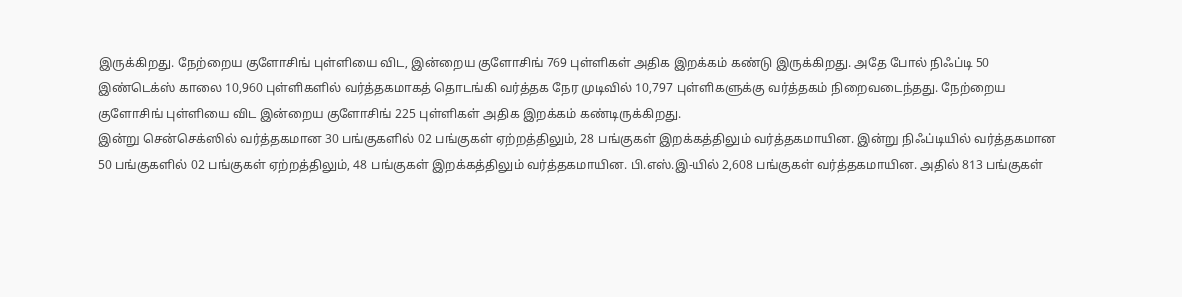இருக்கிறது. நேற்றைய குளோசிங் புள்ளியை விட, இன்றைய குளோசிங் 769 புள்ளிகள் அதிக இறக்கம் கண்டு இருக்கிறது. அதே போல் நிஃப்டி 50 இண்டெக்ஸ் காலை 10,960 புள்ளிகளில் வர்த்தகமாகத் தொடங்கி வர்த்தக நேர முடிவில் 10,797 புள்ளிகளுக்கு வர்த்தகம் நிறைவடைந்தது. நேற்றைய குளோசிங் புள்ளியை விட இன்றைய குளோசிங் 225 புள்ளிகள் அதிக இறக்கம் கண்டிருக்கிறது.
இன்று சென்செக்ஸில் வர்த்தகமான 30 பங்குகளில் 02 பங்குகள் ஏற்றத்திலும், 28 பங்குகள் இறக்கத்திலும் வர்த்தகமாயின. இன்று நிஃப்டியில் வர்த்தகமான 50 பங்குகளில் 02 பங்குகள் ஏற்றத்திலும், 48 பங்குகள் இறக்கத்திலும் வர்த்தகமாயின. பி.எஸ்.இ-யில் 2,608 பங்குகள் வர்த்தகமாயின. அதில் 813 பங்குகள்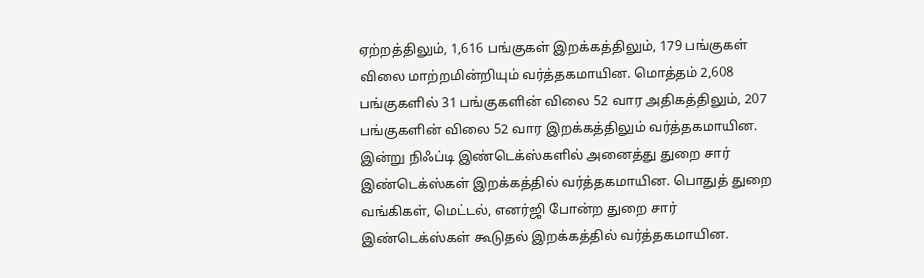ஏற்றத்திலும், 1,616 பங்குகள் இறக்கத்திலும், 179 பங்குகள் விலை மாற்றமின்றியும் வர்த்தகமாயின. மொத்தம் 2,608 பங்குகளில் 31 பங்குகளின் விலை 52 வார அதிகத்திலும், 207 பங்குகளின் விலை 52 வார இறக்கத்திலும் வர்த்தகமாயின.
இன்று நிஃப்டி இண்டெக்ஸ்களில் அனைத்து துறை சார் இண்டெக்ஸ்கள் இறக்கத்தில் வர்த்தகமாயின. பொதுத் துறை வங்கிகள், மெட்டல், எனர்ஜி போன்ற துறை சார் இண்டெக்ஸ்கள் கூடுதல் இறக்கத்தில் வர்த்தகமாயின.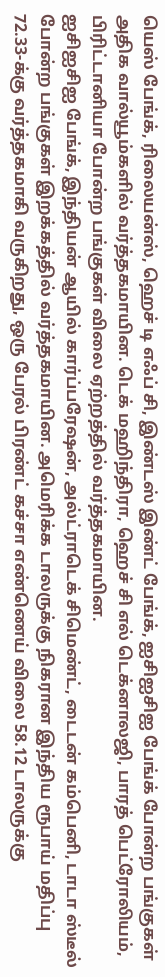யெஸ் பேங்க், ரிலையன்ஸ், ஹெச் டி எஃப் சி, இண்டஸ் இண்ட் பேங்க், ஐசிஐசிஐ பேங்க் போன்ற பங்குகள் அதிக வால்யூம்களில் வர்த்தகமாயின. டெக் மஹிந்திரா, ஹெச் சி எல் டெக்னாலஜி, பாரத் பெட்ரோலியம், பிரிட்டானியா போன்ற பங்குகள் விலை ஏற்றத்தில் வர்த்தகமாயின.
ஐசிஐசிஐ பேங்க், இந்தியன் ஆயில் கார்ப்பரேஷன், அல்ட்ராடெக் சிமெண்ட், டைடன் கம்பெனி, டாடா ஸ்டீல் போன்ற பங்குகள் இறக்கத்தில் வர்த்தகமாயின. அமெரிக்க டாலருக்கு நிகரான இந்திய ரூபாய் மதிப்பு 72.33-க்கு வர்த்தகமாகி வருகிறது, ஒரு பேரல் பிரண்ட் கச்சா எண்ணெய் விலை 58.12 டாலருக்கு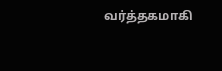வர்த்தகமாகி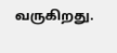வருகிறது.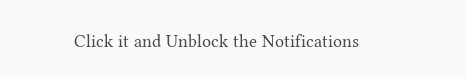Click it and Unblock the Notifications